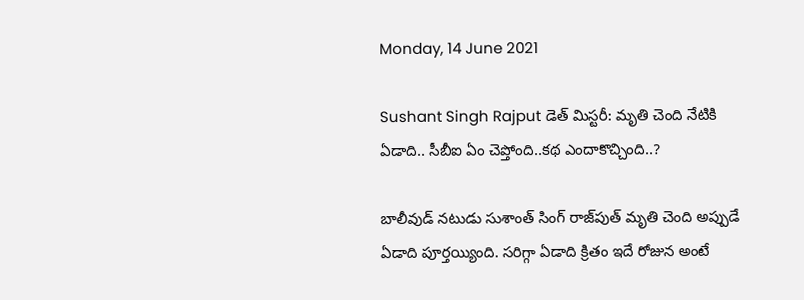Monday, 14 June 2021

Sushant Singh Rajput డెత్ మిస్టరీ: మృతి చెంది నేటికి ఏడాది.. సీబీఐ ఏం చెప్తోంది..కథ ఎందాకొచ్చింది..?

బాలీవుడ్ నటుడు సుశాంత్ సింగ్ రాజ్‌పుత్ మృతి చెంది అప్పుడే ఏడాది పూర్తయ్యింది. సరిగ్గా ఏడాది క్రితం ఇదే రోజున అంటే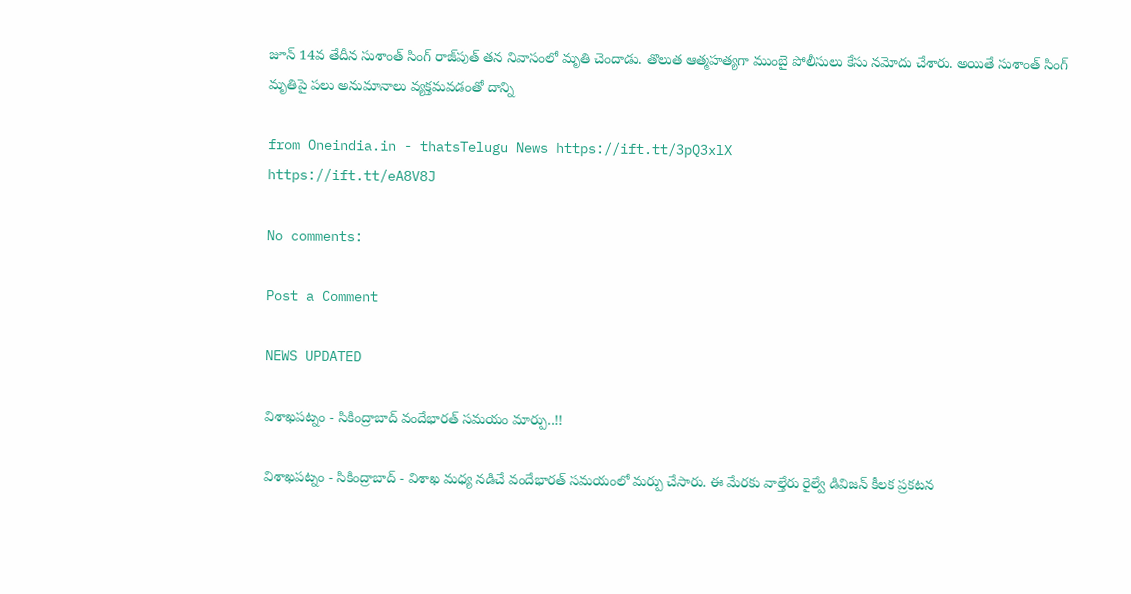జూన్ 14వ తేదీన సుశాంత్ సింగ్ రాజ్‌పుత్ తన నివాసంలో మృతి చెందాడు. తొలుత ఆత్మహత్యగా ముంబై పోలీసులు కేసు నమోదు చేశారు. అయితే సుశాంత్ సింగ్ మృతిపై పలు అనుమానాలు వ్యక్తమవడంతో దాన్ని

from Oneindia.in - thatsTelugu News https://ift.tt/3pQ3xlX
https://ift.tt/eA8V8J

No comments:

Post a Comment

NEWS UPDATED

విశాఖపట్నం - సికింద్రాబాద్ వందేభారత్ సమయం మార్పు..!!

విశాఖపట్నం - సికింద్రాబాద్ - విశాఖ మధ్య నడిచే వందేభారత్ సమయంలో మర్పు చేసారు. ఈ మేరకు వాల్తేరు రైల్వే డివిజన్ కీలక ప్రకటన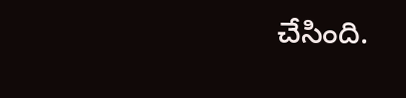చేసింది.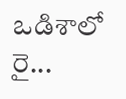ఒడిశాలో రై...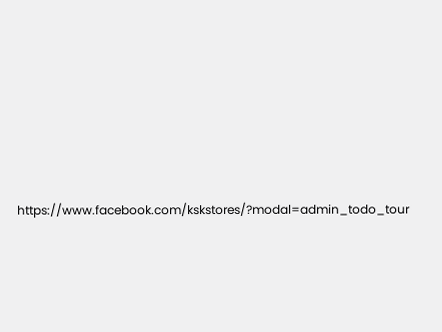https://www.facebook.com/kskstores/?modal=admin_todo_tour